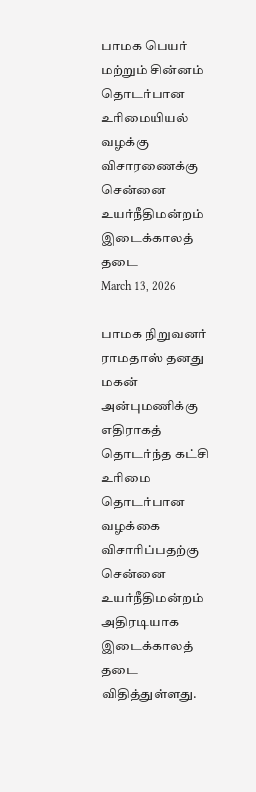பாமக பெயர் மற்றும் சின்னம் தொடர்பான உரிமையியல் வழக்கு விசாரணைக்கு சென்னை உயர்நீதிமன்றம் இடைக்காலத் தடை
March 13, 2026

பாமக நிறுவனர் ராமதாஸ் தனது மகன் அன்புமணிக்கு எதிராகத் தொடர்ந்த கட்சி உரிமை தொடர்பான வழக்கை விசாரிப்பதற்கு சென்னை உயர்நீதிமன்றம் அதிரடியாக இடைக்காலத் தடை விதித்துள்ளது.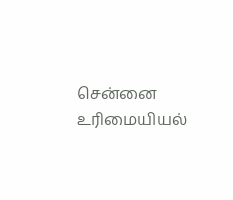சென்னை உரிமையியல்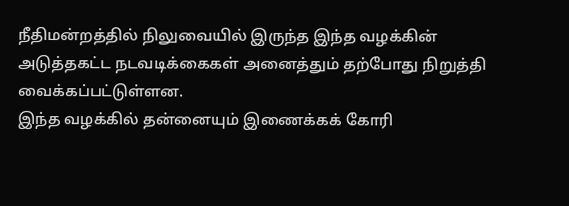நீதிமன்றத்தில் நிலுவையில் இருந்த இந்த வழக்கின் அடுத்தகட்ட நடவடிக்கைகள் அனைத்தும் தற்போது நிறுத்தி வைக்கப்பட்டுள்ளன.
இந்த வழக்கில் தன்னையும் இணைக்கக் கோரி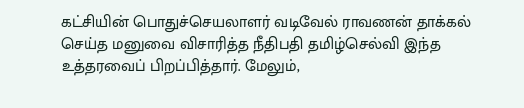கட்சியின் பொதுச்செயலாளர் வடிவேல் ராவணன் தாக்கல் செய்த மனுவை விசாரித்த நீதிபதி தமிழ்செல்வி இந்த உத்தரவைப் பிறப்பித்தார். மேலும்,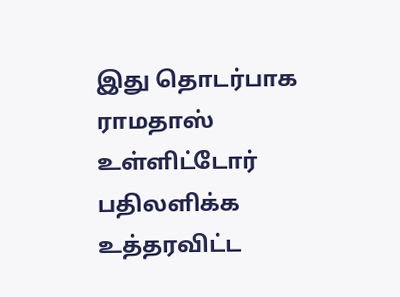இது தொடர்பாக ராமதாஸ் உள்ளிட்டோர் பதிலளிக்க உத்தரவிட்ட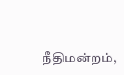நீதிமன்றம்,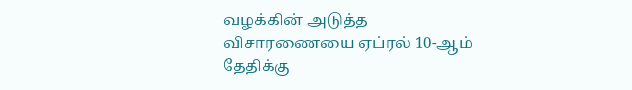வழக்கின் அடுத்த விசாரணையை ஏப்ரல் 10-ஆம் தேதிக்கு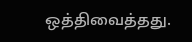ஒத்திவைத்தது.